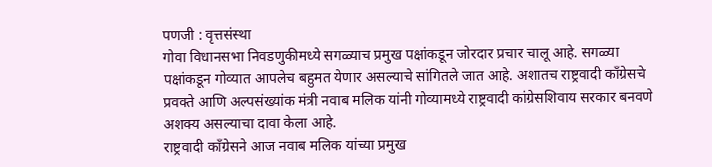पणजी : वृत्तसंस्था
गोवा विधानसभा निवडणुकीमध्ये सगळ्याच प्रमुख पक्षांकडून जोरदार प्रचार चालू आहे. सगळ्या पक्षांकडून गोव्यात आपलेच बहुमत येणार असल्याचे सांगितले जात आहे. अशातच राष्ट्रवादी काँग्रेसचे प्रवक्ते आणि अल्पसंख्यांक मंत्री नवाब मलिक यांनी गोव्यामध्ये राष्ट्रवादी कांग्रेसशिवाय सरकार बनवणे अशक्य असल्याचा दावा केला आहे.
राष्ट्रवादी काँग्रेसने आज नवाब मलिक यांच्या प्रमुख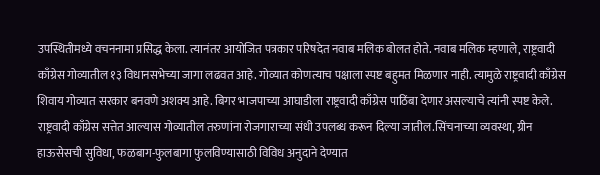उपस्थितीमध्ये वचननामा प्रसिद्ध केला. त्यानंतर आयोजित पत्रकार परिषदेत नवाब मलिक बोलत होते. नवाब मलिक म्हणाले, राष्ट्रवादी काँग्रेस गोव्यातील १३ विधानसभेच्या जागा लढवत आहे. गोव्यात कोणत्याच पक्षाला स्पष्ट बहुमत मिळणार नाही. त्यामुळे राष्ट्रवादी काँग्रेस शिवाय गोव्यात सरकार बनवणे अशक्य आहे. बिगर भाजपाच्या आघाडीला राष्ट्रवादी काँग्रेस पाठिंबा देणार असल्याचे त्यांनी स्पष्ट केले.
राष्ट्रवादी काँग्रेस सत्तेत आल्यास गोव्यातील तरुणांना रोजगाराच्या संधी उपलब्ध करून दिल्या जातील.सिंचनाच्या व्यवस्था, ग्रीन हाऊसेसची सुविधा, फळबाग-फुलबागा फुलविण्यासाठी विविध अनुदाने देण्यात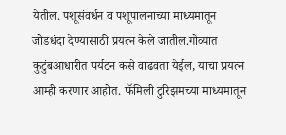येतील. पशूसंवर्धन व पशूपालनाच्या माध्यमातून जोडधंदा देण्यासाठी प्रयत्न केले जातील.गोव्यात कुटुंबआधारीत पर्यटन कसे वाढवता येईल, याचा प्रयत्न आम्ही करणार आहोत. फॅमिली टुरिझमच्या माध्यमातून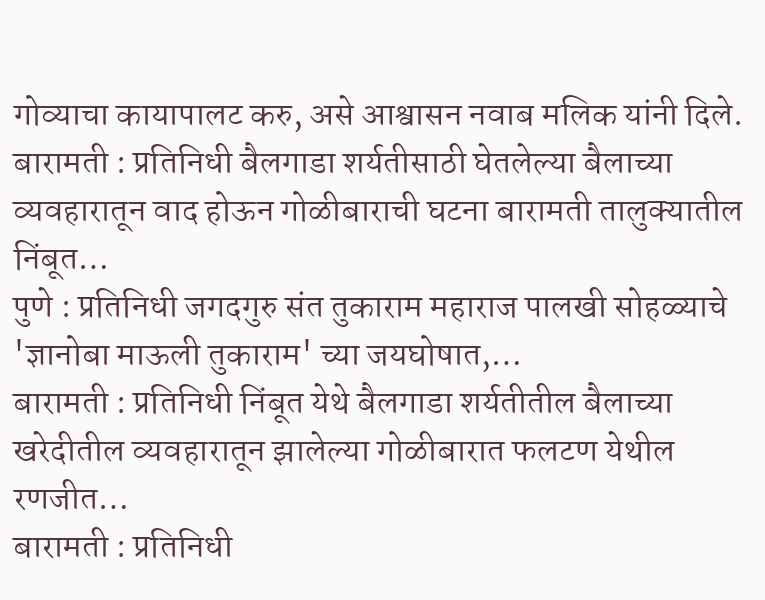गोव्याचा कायापालट करु, असे आश्वासन नवाब मलिक यांनी दिले.
बारामती : प्रतिनिधी बैलगाडा शर्यतीसाठी घेतलेल्या बैलाच्या व्यवहारातून वाद होऊन गोळीबाराची घटना बारामती तालुक्यातील निंबूत…
पुणे : प्रतिनिधी जगदगुरु संत तुकाराम महाराज पालखी सोहळ्याचे 'ज्ञानोबा माऊली तुकाराम' च्या जयघोषात,…
बारामती : प्रतिनिधी निंबूत येथे बैलगाडा शर्यतीतील बैलाच्या खरेदीतील व्यवहारातून झालेल्या गोळीबारात फलटण येथील रणजीत…
बारामती : प्रतिनिधी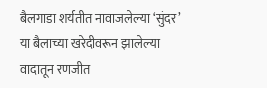बैलगाडा शर्यतीत नावाजलेल्या ‘सुंदर’ या बैलाच्या खरेदीवरून झालेल्या वादातून रणजीत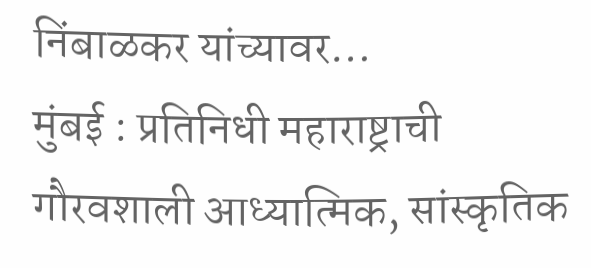निंबाळकर यांच्यावर…
मुंबई : प्रतिनिधी महाराष्ट्राची गौरवशाली आध्यात्मिक, सांस्कृतिक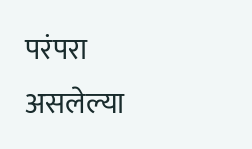परंपरा असलेल्या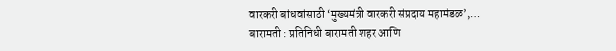वारकरी बांधवांसाठी ‘मुख्यमंत्री वारकरी संप्रदाय महामंडळ’,…
बारामती : प्रतिनिधी बारामती शहर आणि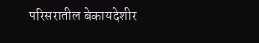परिसरातील बेकायदेशीर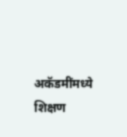अकॅडमींमध्ये शिक्षण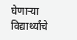घेणाऱ्या विद्यार्थ्यांचे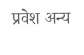प्रवेश अन्य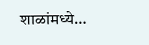शाळांमध्ये…